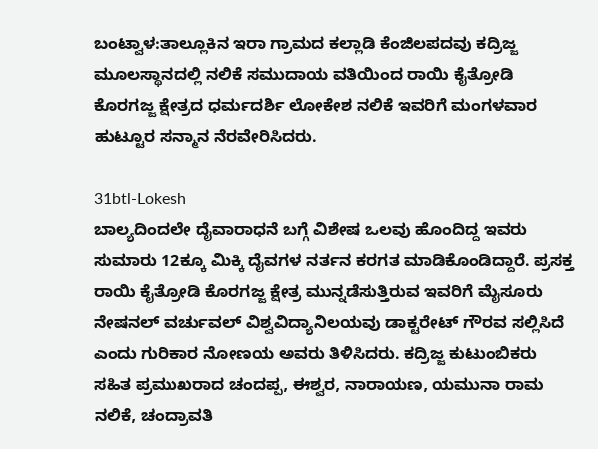ಬಂಟ್ವಾಳ:ತಾಲ್ಲೂಕಿನ ಇರಾ ಗ್ರಾಮದ ಕಲ್ಲಾಡಿ ಕೆಂಜಿಲಪದವು ಕದ್ರಿಜ್ಜ ಮೂಲಸ್ಥಾನದಲ್ಲಿ ನಲಿಕೆ ಸಮುದಾಯ ವತಿಯಿಂದ ರಾಯಿ ಕೈತ್ರೋಡಿ ಕೊರಗಜ್ಜ ಕ್ಷೇತ್ರದ ಧರ್ಮದರ್ಶಿ ಲೋಕೇಶ ನಲಿಕೆ ಇವರಿಗೆ ಮಂಗಳವಾರ ಹುಟ್ಟೂರ ಸನ್ಮಾನ ನೆರವೇರಿಸಿದರು.

31btl-Lokesh
ಬಾಲ್ಯದಿಂದಲೇ ದೈವಾರಾಧನೆ ಬಗ್ಗೆ ವಿಶೇಷ ಒಲವು ಹೊಂದಿದ್ದ ಇವರು ಸುಮಾರು 12ಕ್ಕೂ ಮಿಕ್ಕಿ ದೈವಗಳ ನರ್ತನ ಕರಗತ ಮಾಡಿಕೊಂಡಿದ್ದಾರೆ. ಪ್ರಸಕ್ತ ರಾಯಿ ಕೈತ್ರೋಡಿ ಕೊರಗಜ್ಜ ಕ್ಷೇತ್ರ ಮುನ್ನಡೆಸುತ್ತಿರುವ ಇವರಿಗೆ ಮೈಸೂರು ನೇಷನಲ್ ವರ್ಚುವಲ್ ವಿಶ್ವವಿದ್ಯಾನಿಲಯವು ಡಾಕ್ಟರೇಟ್ ಗೌರವ ಸಲ್ಲಿಸಿದೆ ಎಂದು ಗುರಿಕಾರ ನೋಣಯ ಅವರು ತಿಳಿಸಿದರು. ಕದ್ರಿಜ್ಜ ಕುಟುಂಬಿಕರು ಸಹಿತ ಪ್ರಮುಖರಾದ ಚಂದಪ್ಪ, ಈಶ್ವರ, ನಾರಾಯಣ, ಯಮುನಾ ರಾಮ ನಲಿಕೆ, ಚಂದ್ರಾವತಿ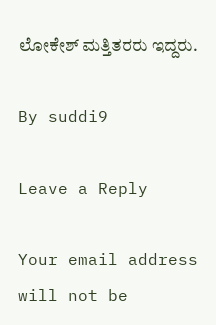ಲೋಕೇಶ್ ಮತ್ತಿತರರು ಇದ್ದರು.

By suddi9

Leave a Reply

Your email address will not be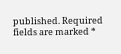published. Required fields are marked *